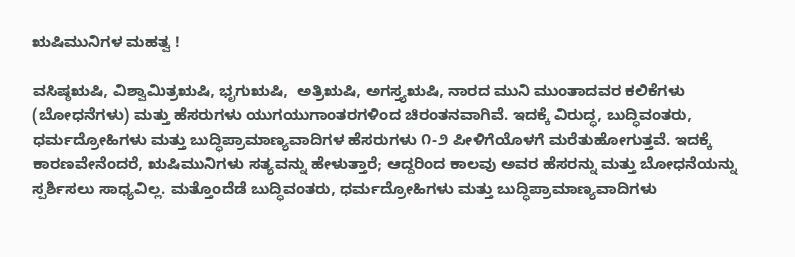ಋಷಿಮುನಿಗಳ ಮಹತ್ವ !

ವಸಿಷ್ಠಋಷಿ, ವಿಶ್ವಾಮಿತ್ರಋಷಿ, ಭೃಗುಋಷಿ,  ಅತ್ರಿಋಷಿ, ಅಗಸ್ತ್ಯಋಷಿ, ನಾರದ ಮುನಿ ಮುಂತಾದವರ ಕಲಿಕೆಗಳು (ಬೋಧನೆಗಳು) ಮತ್ತು ಹೆಸರುಗಳು ಯುಗಯುಗಾಂತರಗಳಿಂದ ಚಿರಂತನವಾಗಿವೆ. ಇದಕ್ಕೆ ವಿರುದ್ಧ, ಬುದ್ಧಿವಂತರು, ಧರ್ಮದ್ರೋಹಿಗಳು ಮತ್ತು ಬುದ್ಧಿಪ್ರಾಮಾಣ್ಯವಾದಿಗಳ ಹೆಸರುಗಳು ೧-೨ ಪೀಳಿಗೆಯೊಳಗೆ ಮರೆತುಹೋಗುತ್ತವೆ. ಇದಕ್ಕೆ ಕಾರಣವೇನೆಂದರೆ, ಋಷಿಮುನಿಗಳು ಸತ್ಯವನ್ನು ಹೇಳುತ್ತಾರೆ; ಆದ್ದರಿಂದ ಕಾಲವು ಅವರ ಹೆಸರನ್ನು ಮತ್ತು ಬೋಧನೆಯನ್ನು ಸ್ಪರ್ಶಿಸಲು ಸಾಧ್ಯವಿಲ್ಲ. ಮತ್ತೊಂದೆಡೆ ಬುದ್ಧಿವಂತರು, ಧರ್ಮದ್ರೋಹಿಗಳು ಮತ್ತು ಬುದ್ಧಿಪ್ರಾಮಾಣ್ಯವಾದಿಗಳು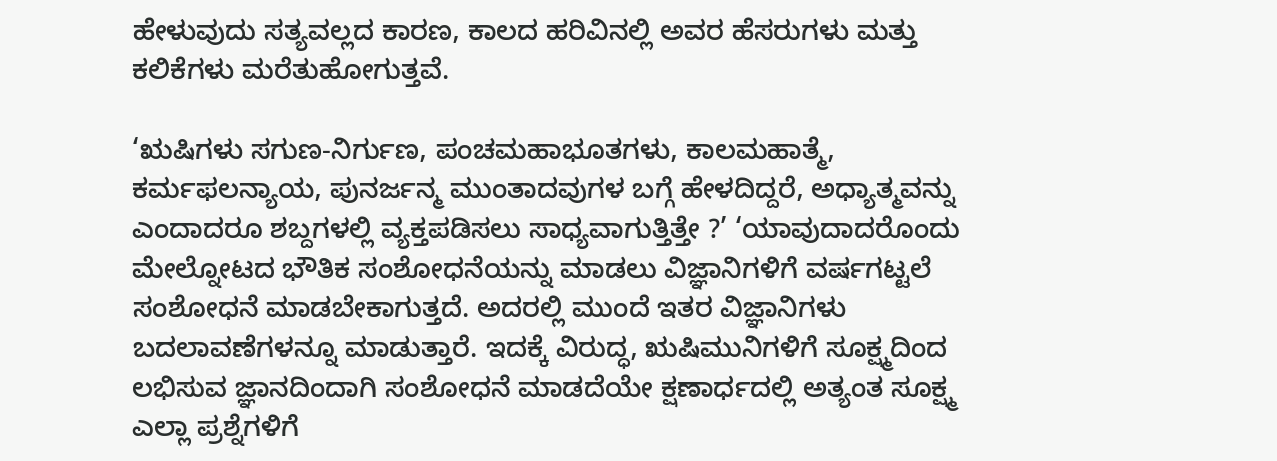ಹೇಳುವುದು ಸತ್ಯವಲ್ಲದ ಕಾರಣ, ಕಾಲದ ಹರಿವಿನಲ್ಲಿ ಅವರ ಹೆಸರುಗಳು ಮತ್ತು ಕಲಿಕೆಗಳು ಮರೆತುಹೋಗುತ್ತವೆ.

‘ಋಷಿಗಳು ಸಗುಣ-ನಿರ್ಗುಣ, ಪಂಚಮಹಾಭೂತಗಳು, ಕಾಲಮಹಾತ್ಮೆ, ಕರ್ಮಫಲನ್ಯಾಯ, ಪುನರ್ಜನ್ಮ ಮುಂತಾದವುಗಳ ಬಗ್ಗೆ ಹೇಳದಿದ್ದರೆ, ಅಧ್ಯಾತ್ಮವನ್ನು ಎಂದಾದರೂ ಶಬ್ದಗಳಲ್ಲಿ ವ್ಯಕ್ತಪಡಿಸಲು ಸಾಧ್ಯವಾಗುತ್ತಿತ್ತೇ ?’ ‘ಯಾವುದಾದರೊಂದು ಮೇಲ್ನೋಟದ ಭೌತಿಕ ಸಂಶೋಧನೆಯನ್ನು ಮಾಡಲು ವಿಜ್ಞಾನಿಗಳಿಗೆ ವರ್ಷಗಟ್ಟಲೆ ಸಂಶೋಧನೆ ಮಾಡಬೇಕಾಗುತ್ತದೆ. ಅದರಲ್ಲಿ ಮುಂದೆ ಇತರ ವಿಜ್ಞಾನಿಗಳು ಬದಲಾವಣೆಗಳನ್ನೂ ಮಾಡುತ್ತಾರೆ. ಇದಕ್ಕೆ ವಿರುದ್ಧ, ಋಷಿಮುನಿಗಳಿಗೆ ಸೂಕ್ಷ್ಮದಿಂದ ಲಭಿಸುವ ಜ್ಞಾನದಿಂದಾಗಿ ಸಂಶೋಧನೆ ಮಾಡದೆಯೇ ಕ್ಷಣಾರ್ಧದಲ್ಲಿ ಅತ್ಯಂತ ಸೂಕ್ಷ್ಮ ಎಲ್ಲಾ ಪ್ರಶ್ನೆಗಳಿಗೆ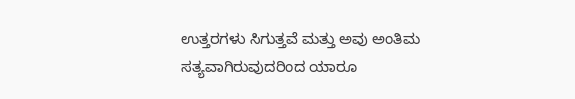ಉತ್ತರಗಳು ಸಿಗುತ್ತವೆ ಮತ್ತು ಅವು ಅಂತಿಮ ಸತ್ಯವಾಗಿರುವುದರಿಂದ ಯಾರೂ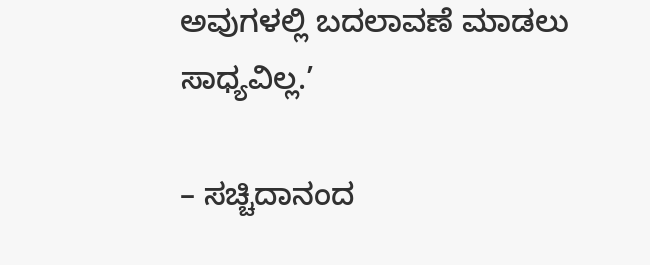ಅವುಗಳಲ್ಲಿ ಬದಲಾವಣೆ ಮಾಡಲು ಸಾಧ್ಯವಿಲ್ಲ.’

– ಸಚ್ಚಿದಾನಂದ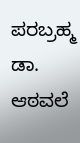ಪರಬ್ರಹ್ಮ ಡಾ. ಆಠವಲೆ